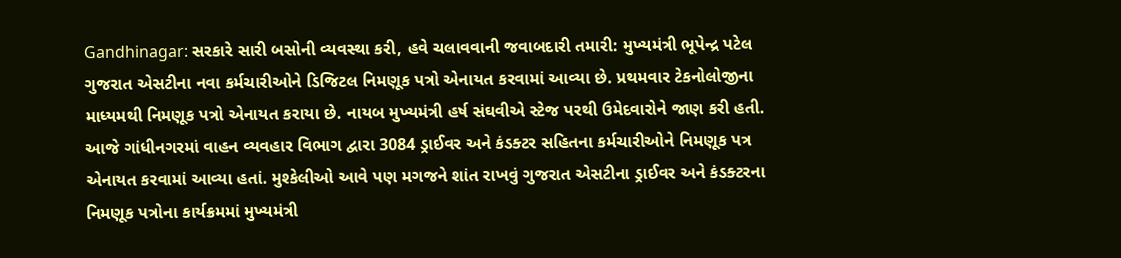Gandhinagar: સરકારે સારી બસોની વ્યવસ્થા કરી, હવે ચલાવવાની જવાબદારી તમારી: મુખ્યમંત્રી ભૂપેન્દ્ર પટેલ
ગુજરાત એસટીના નવા કર્મચારીઓને ડિજિટલ નિમણૂક પત્રો એનાયત કરવામાં આવ્યા છે. પ્રથમવાર ટેકનોલોજીના માધ્યમથી નિમણૂક પત્રો એનાયત કરાયા છે. નાયબ મુખ્યમંત્રી હર્ષ સંઘવીએ સ્ટેજ પરથી ઉમેદવારોને જાણ કરી હતી. આજે ગાંધીનગરમાં વાહન વ્યવહાર વિભાગ દ્વારા 3084 ડ્રાઈવર અને કંડક્ટર સહિતના કર્મચારીઓને નિમણૂક પત્ર એનાયત કરવામાં આવ્યા હતાં. મુશ્કેલીઓ આવે પણ મગજને શાંત રાખવું ગુજરાત એસટીના ડ્રાઈવર અને કંડક્ટરના નિમણૂક પત્રોના કાર્યક્રમમાં મુખ્યમંત્રી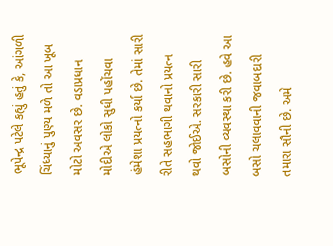ભૂપેન્દ્ર પટેલે કહ્યું હતું કે, આંગળી ચિંધ્યાનું પુણ્ય મળે તો આ ખૂબ મોટો અવસર છે. વડાપ્રધાન મોદીએ લોકો સુધી પહોંચવા હંમેશા પ્રયત્નો કર્યા છે. તેમાં સારી રીતે સહભાગી થવાનો પ્રયત્ન થવો જોઈએ. સરકારી સારી બસોની વ્યવસ્થા કરી છે. હવે આ બસો ચલાવવાની જવાબદારી તમારા સૌની છે. અમે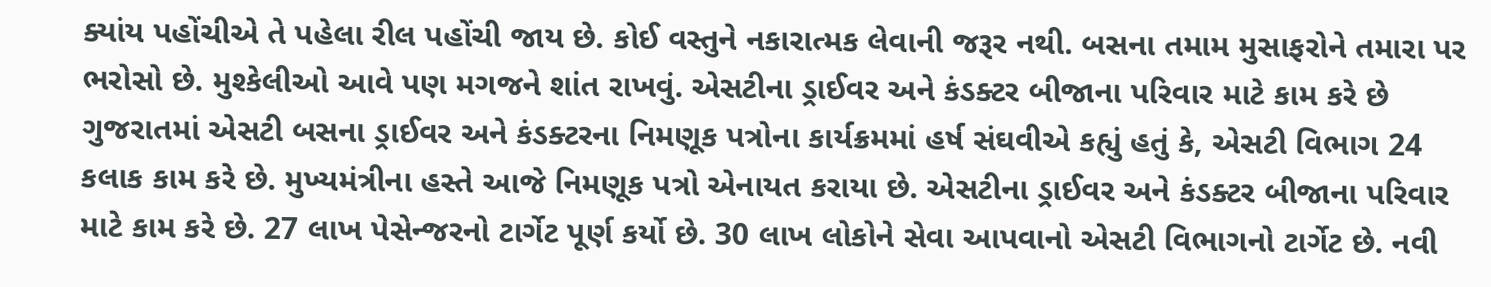ક્યાંય પહોંચીએ તે પહેલા રીલ પહોંચી જાય છે. કોઈ વસ્તુને નકારાત્મક લેવાની જરૂર નથી. બસના તમામ મુસાફરોને તમારા પર ભરોસો છે. મુશ્કેલીઓ આવે પણ મગજને શાંત રાખવું. એસટીના ડ્રાઈવર અને કંડક્ટર બીજાના પરિવાર માટે કામ કરે છે ગુજરાતમાં એસટી બસના ડ્રાઈવર અને કંડક્ટરના નિમણૂક પત્રોના કાર્યક્રમમાં હર્ષ સંઘવીએ કહ્યું હતું કે, એસટી વિભાગ 24 કલાક કામ કરે છે. મુખ્યમંત્રીના હસ્તે આજે નિમણૂક પત્રો એનાયત કરાયા છે. એસટીના ડ્રાઈવર અને કંડક્ટર બીજાના પરિવાર માટે કામ કરે છે. 27 લાખ પેસેન્જરનો ટાર્ગેટ પૂર્ણ કર્યો છે. 30 લાખ લોકોને સેવા આપવાનો એસટી વિભાગનો ટાર્ગેટ છે. નવી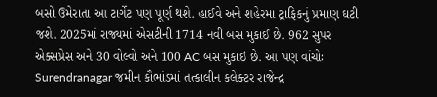બસો ઉમેરાતા આ ટાર્ગેટ પણ પૂર્ણ થશે. હાઈવે અને શહેરમા ટ્રાફિકનું પ્રમાણ ઘટી જશે. 2025માં રાજ્યમાં એસટીની 1714 નવી બસ મુકાઈ છે. 962 સુપર એક્સપ્રેસ અને 30 વોલ્વો અને 100 AC બસ મુકાઇ છે. આ પણ વાંચોઃ Surendranagar જમીન કૌભાંડમાં તત્કાલીન કલેક્ટર રાજેન્દ્ર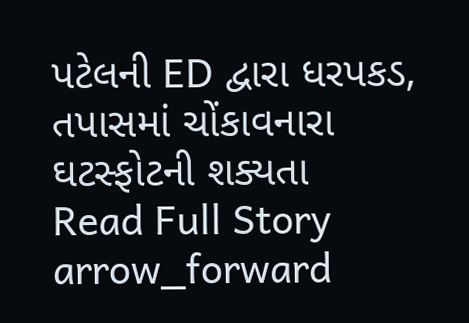પટેલની ED દ્વારા ધરપકડ, તપાસમાં ચોંકાવનારા ઘટસ્ફોટની શક્યતા
Read Full Story arrow_forward